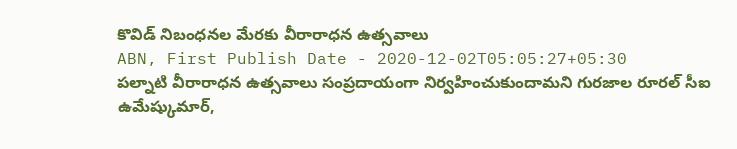కొవిడ్ నిబంధనల మేరకు వీరారాధన ఉత్సవాలు
ABN, First Publish Date - 2020-12-02T05:05:27+05:30
పల్నాటి వీరారాధన ఉత్సవాలు సంప్రదాయంగా నిర్వహించుకుందామని గురజాల రూరల్ సీఐ ఉమేష్కుమార్,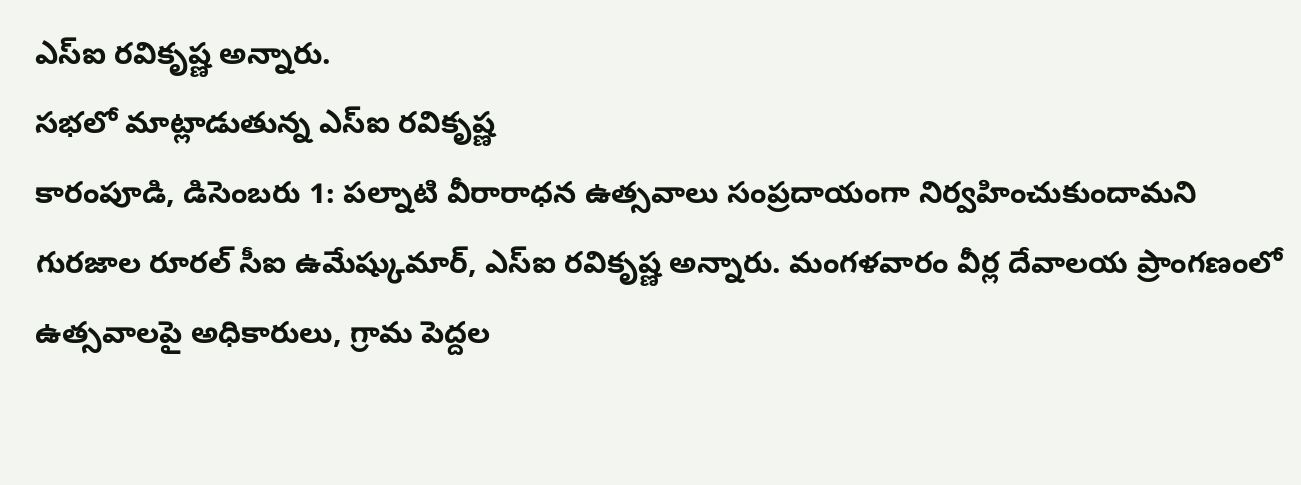ఎస్ఐ రవికృష్ణ అన్నారు.
సభలో మాట్లాడుతున్న ఎస్ఐ రవికృష్ణ
కారంపూడి, డిసెంబరు 1: పల్నాటి వీరారాధన ఉత్సవాలు సంప్రదాయంగా నిర్వహించుకుందామని గురజాల రూరల్ సీఐ ఉమేష్కుమార్, ఎస్ఐ రవికృష్ణ అన్నారు. మంగళవారం వీర్ల దేవాలయ ప్రాంగణంలో ఉత్సవాలపై అధికారులు, గ్రామ పెద్దల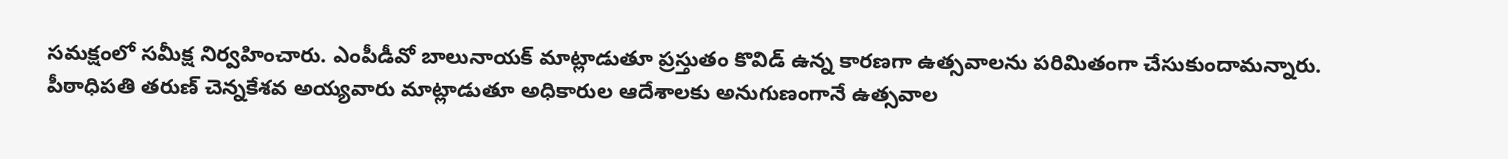సమక్షంలో సమీక్ష నిర్వహించారు. ఎంపీడీవో బాలునాయక్ మాట్లాడుతూ ప్రస్తుతం కొవిడ్ ఉన్న కారణగా ఉత్సవాలను పరిమితంగా చేసుకుందామన్నారు. పీఠాధిపతి తరుణ్ చెన్నకేశవ అయ్యవారు మాట్లాడుతూ అధికారుల ఆదేశాలకు అనుగుణంగానే ఉత్సవాల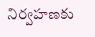నిర్వహణకు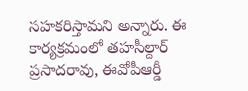సహకరిస్తామని అన్నారు. ఈ కార్యక్రమంలో తహసీల్దార్ ప్రసాదరావు, ఈవోపీఆర్డీ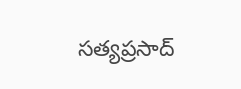సత్యప్రసాద్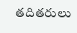తదితరులు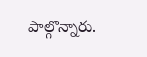పాల్గొన్నారు.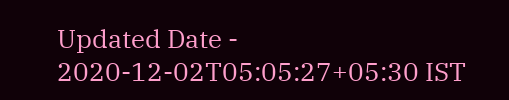Updated Date - 2020-12-02T05:05:27+05:30 IST